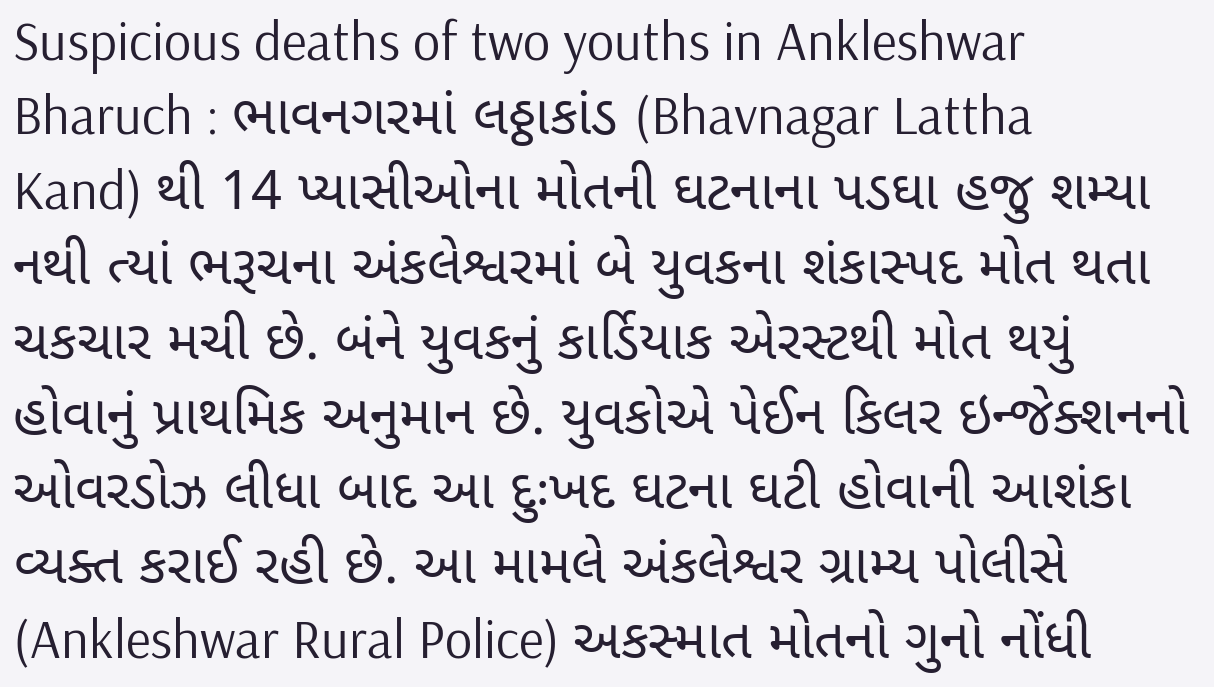Suspicious deaths of two youths in Ankleshwar Bharuch : ભાવનગરમાં લઠ્ઠાકાંડ (Bhavnagar Lattha Kand) થી 14 પ્યાસીઓના મોતની ઘટનાના પડઘા હજુ શમ્યા નથી ત્યાં ભરૂચના અંકલેશ્વરમાં બે યુવકના શંકાસ્પદ મોત થતા ચકચાર મચી છે. બંને યુવકનું કાર્ડિયાક એરસ્ટથી મોત થયું હોવાનું પ્રાથમિક અનુમાન છે. યુવકોએ પેઈન કિલર ઇન્જેક્શનનો ઓવરડોઝ લીધા બાદ આ દુઃખદ ઘટના ઘટી હોવાની આશંકા વ્યક્ત કરાઈ રહી છે. આ મામલે અંકલેશ્વર ગ્રામ્ય પોલીસે (Ankleshwar Rural Police) અકસ્માત મોતનો ગુનો નોંધી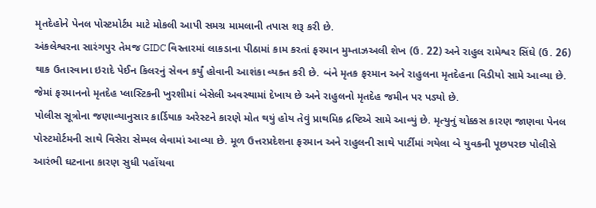મૃતદેહોને પેનલ પોસ્ટમોર્ટમ માટે મોકલી આપી સમગ્ર મામલાની તપાસ શરૂ કરી છે.
અંકલેશ્વરના સારંગપુર તેમજ GIDC વિસ્તારમાં લાકડાના પીઠામાં કામ કરતાં ફરમાન મુમ્તાઝઅલી શેખ (ઉ. 22) અને રાહુલ રામેશ્વર સિંઘે (ઉ. 26) થાક ઉતારવાના ઇરાદે પેઈન કિલરનું સેવન કર્યું હોવાની આશંકા વ્યક્ત કરી છે. બંને મૃતક ફરમાન અને રાહુલના મૃતદેહના વિડીયો સામે આવ્યા છે. જેમાં ફરમાનનો મૃતદેહ પ્લાસ્ટિકની ખુરશીમાં બેસેલી અવસ્થામાં દેખાય છે અને રાહુલનો મૃતદેહ જમીન પર પડ્યો છે.
પોલીસ સૂત્રોના જણાવ્યાનુસાર કાર્ડિયાક અરેસ્ટને કારણે મોત થયું હોય તેવું પ્રાથમિક દ્રષ્ટિએ સામે આવ્યું છે. મૃત્યુનું ચોક્કસ કારણ જાણવા પેનલ પોસ્ટમોર્ટમની સાથે વિસેરા સેમ્પલ લેવામાં આવ્યા છે. મૂળ ઉત્તરપ્રદેશના ફરમાન અને રાહુલની સાથે પાર્ટીમાં ગયેલા બે યુવકની પૂછપરછ પોલીસે આરંભી ઘટનાના કારણ સુધી પહોંચવા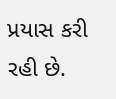પ્રયાસ કરી રહી છે.